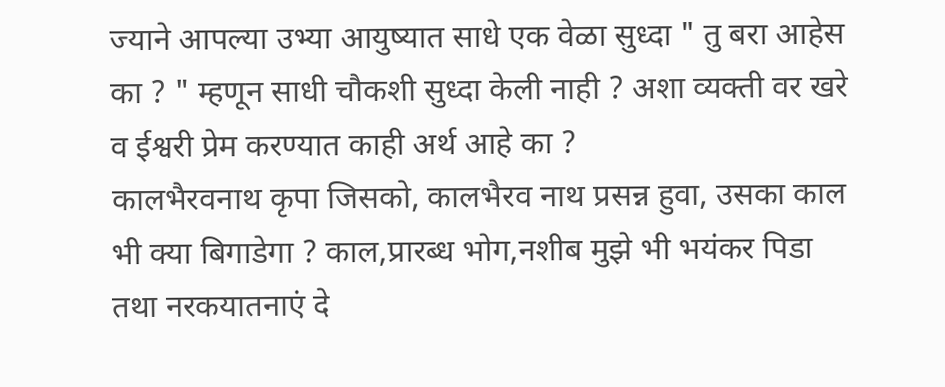ज्याने आपल्या उभ्या आयुष्यात साधे एक वेळा सुध्दा " तु बरा आहेस का ? " म्हणून साधी चौकशी सुध्दा केली नाही ? अशा व्यक्ती वर खरे व ईश्वरी प्रेम करण्यात काही अर्थ आहे का ?
कालभैरवनाथ कृपा जिसको, कालभैरव नाथ प्रसन्न हुवा, उसका काल भी क्या बिगाडेगा ? काल,प्रारब्ध भोग,नशीब मुझे भी भयंकर पिडा तथा नरकयातनाएं दे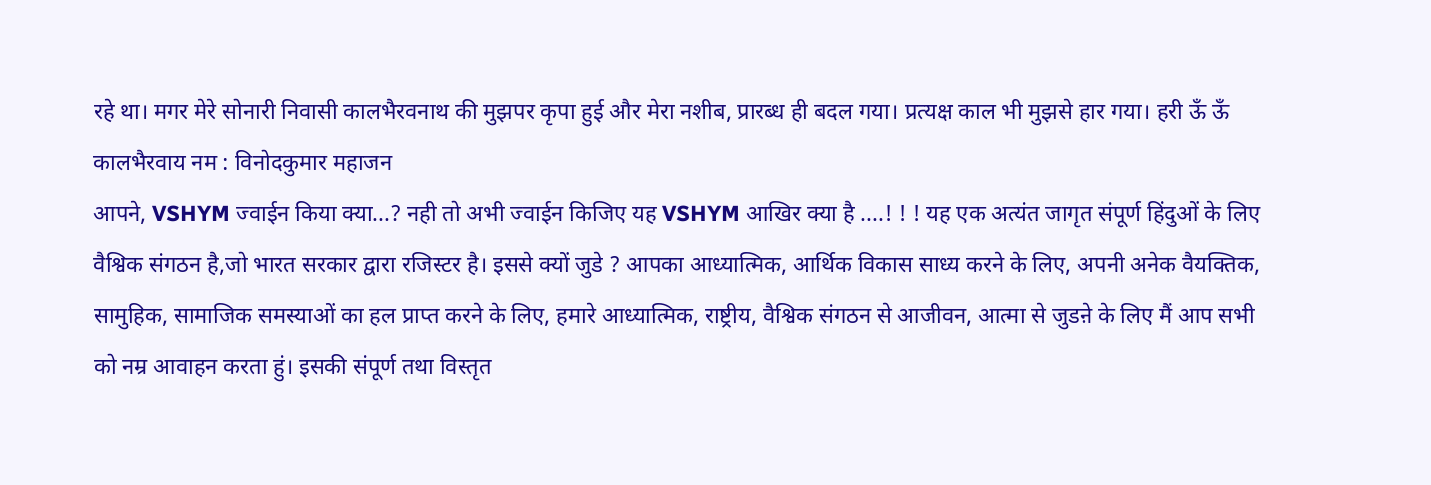रहे था। मगर मेरे सोनारी निवासी कालभैरवनाथ की मुझपर कृपा हुई और मेरा नशीब, प्रारब्ध ही बदल गया। प्रत्यक्ष काल भी मुझसे हार गया। हरी ऊँ ऊँ कालभैरवाय नम : विनोदकुमार महाजन
आपने, VSHYM ज्वाईन किया क्या...? नही तो अभी ज्वाईन किजिए यह VSHYM आखिर क्या है ....! ! ! यह एक अत्यंत जागृत संपूर्ण हिंदुओं के लिए वैश्विक संगठन है,जो भारत सरकार द्वारा रजिस्टर है। इससे क्यों जुडे ? आपका आध्यात्मिक, आर्थिक विकास साध्य करने के लिए, अपनी अनेक वैयक्तिक, सामुहिक, सामाजिक समस्याओं का हल प्राप्त करने के लिए, हमारे आध्यात्मिक, राष्ट्रीय, वैश्विक संगठन से आजीवन, आत्मा से जुडऩे के लिए मैं आप सभी को नम्र आवाहन करता हुं। इसकी संपूर्ण तथा विस्तृत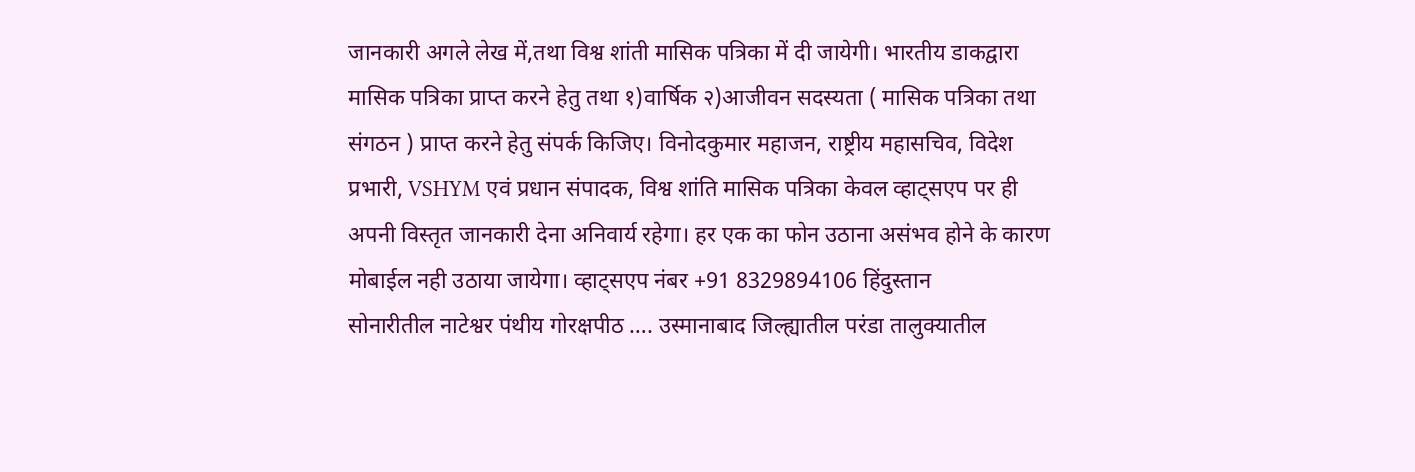जानकारी अगले लेख में,तथा विश्व शांती मासिक पत्रिका में दी जायेगी। भारतीय डाकद्वारा मासिक पत्रिका प्राप्त करने हेतु तथा १)वार्षिक २)आजीवन सदस्यता ( मासिक पत्रिका तथा संगठन ) प्राप्त करने हेतु संपर्क किजिए। विनोदकुमार महाजन, राष्ट्रीय महासचिव, विदेश प्रभारी, VSHYM एवं प्रधान संपादक, विश्व शांति मासिक पत्रिका केवल व्हाट्सएप पर ही अपनी विस्तृत जानकारी देना अनिवार्य रहेगा। हर एक का फोन उठाना असंभव होने के कारण मोबाईल नही उठाया जायेगा। व्हाट्सएप नंबर +91 8329894106 हिंदुस्तान
सोनारीतील नाटेश्वर पंथीय गोरक्षपीठ …. उस्मानाबाद जिल्ह्यातील परंडा तालुक्यातील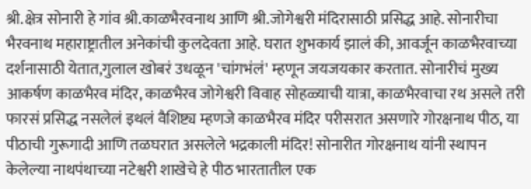श्री.क्षेत्र सोनारी हे गांव श्री.काळभैरवनाथ आणि श्री.जोगेश्वरी मंदिरासाठी प्रसिद्ध आहे. सोनारीचा भैरवनाथ महाराष्ट्रातील अनेकांची कुलदेवता आहे. घरात शुभकार्य झालं की, आवर्जून काळभैरवाच्या दर्शनासाठी येतात,गुलाल खोबरं उधळून 'चांगभंलं' म्हणून जयजयकार करतात. सोनारीचं मुख्य आकर्षण काळभैरव मंदिर, काळभैरव जोगेश्वरी विवाह सोहळ्याची यात्रा, काळभैरवाचा रथ असले तरी फारसं प्रसिद्ध नसलेलं इथलं वैशिष्ट्य म्हणजे काळभैरव मंदिर परीसरात असणारे गोरक्षनाथ पीठ, या पीठाची गुरूगादी आणि तळघरात असलेले भद्रकाली मंदिर! सोनारीत गोरक्षनाथ यांनी स्थापन केलेल्या नाथपंथाच्या नटेश्वरी शाखेचे हे पीठ भारतातील एक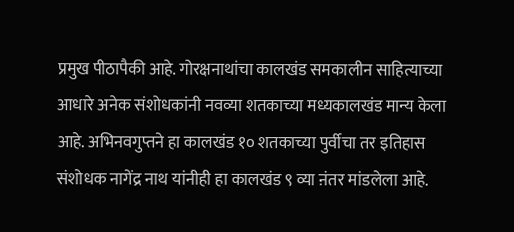प्रमुख पीठापैकी आहे. गोरक्षनाथांचा कालखंड समकालीन साहित्याच्या आधारे अनेक संशोधकांनी नवव्या शतकाच्या मध्यकालखंड मान्य केला आहे. अभिनवगुप्तने हा कालखंड १० शतकाच्या पुर्वीचा तर इतिहास संशोधक नागेंद्र नाथ यांनीही हा कालखंड ९ व्या ऩंतर मांडलेला आहे.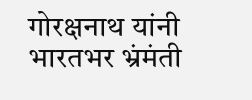गोरक्षनाथ यांनी भारतभर भ्रंमंती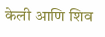केली आणि शिव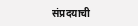संप्रदयाची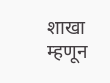शाखा म्हणून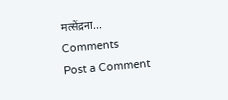मत्सेंद्रना...
Comments
Post a Comment